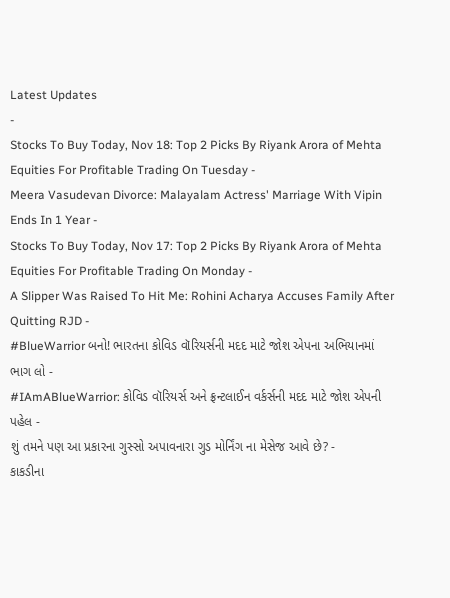Latest Updates
-
Stocks To Buy Today, Nov 18: Top 2 Picks By Riyank Arora of Mehta Equities For Profitable Trading On Tuesday -
Meera Vasudevan Divorce: Malayalam Actress' Marriage With Vipin Ends In 1 Year -
Stocks To Buy Today, Nov 17: Top 2 Picks By Riyank Arora of Mehta Equities For Profitable Trading On Monday -
A Slipper Was Raised To Hit Me: Rohini Acharya Accuses Family After Quitting RJD -
#BlueWarrior બનો! ભારતના કોવિડ વૉરિયર્સની મદદ માટે જોશ એપના અભિયાનમાં ભાગ લો -
#IAmABlueWarrior: કોવિડ વૉરિયર્સ અને ફ્રન્ટલાઈન વર્કર્સની મદદ માટે જોશ એપની પહેલ -
શું તમને પણ આ પ્રકારના ગુસ્સો અપાવનારા ગુડ મોર્નિંગ ના મેસેજ આવે છે? -
કાકડીના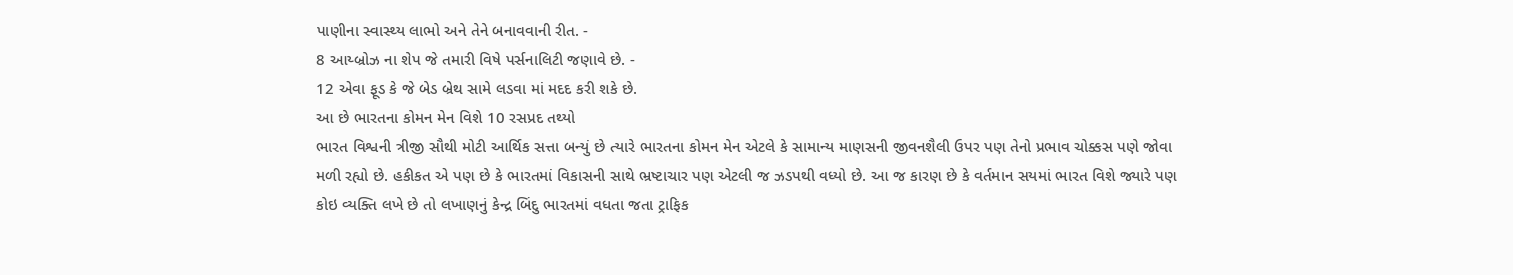પાણીના સ્વાસ્થ્ય લાભો અને તેને બનાવવાની રીત. -
8 આય્બ્રોઝ ના શેપ જે તમારી વિષે પર્સનાલિટી જણાવે છે. -
12 એવા ફૂડ કે જે બેડ બ્રેથ સામે લડવા માં મદદ કરી શકે છે.
આ છે ભારતના કોમન મેન વિશે 10 રસપ્રદ તથ્યો
ભારત વિશ્વની ત્રીજી સૌથી મોટી આર્થિક સત્તા બન્યું છે ત્યારે ભારતના કોમન મેન એટલે કે સામાન્ય માણસની જીવનશૈલી ઉપર પણ તેનો પ્રભાવ ચોક્કસ પણે જોવા મળી રહ્યો છે. હકીકત એ પણ છે કે ભારતમાં વિકાસની સાથે ભ્રષ્ટાચાર પણ એટલી જ ઝડપથી વધ્યો છે. આ જ કારણ છે કે વર્તમાન સયમાં ભારત વિશે જ્યારે પણ કોઇ વ્યક્તિ લખે છે તો લખાણનું કેન્દ્ર બિંદુ ભારતમાં વધતા જતા ટ્રાફિક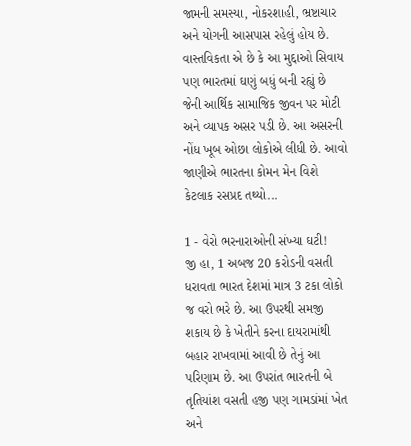જામની સમસ્યા, નોકરશાહી, ભ્રષ્ટાચાર અને યોગની આસપાસ રહેલું હોય છે.
વાસ્તવિકતા એ છે કે આ મુદ્દાઓ સિવાય પણ ભારતમાં ઘણું બધું બની રહ્યું છે જેની આર્થિક સામાજિક જીવન પર મોટી અને વ્યાપક અસર પડી છે. આ અસરની નોંધ ખૂબ ઓછા લોકોએ લીધી છે. આવો જાણીએ ભારતના કોમન મેન વિશે કેટલાક રસપ્રદ તથ્યો...

1 - વેરો ભરનારાઓની સંખ્યા ઘટી!
જી હા, 1 અબજ 20 કરોડની વસતી ધરાવતા ભારત દેશમાં માત્ર 3 ટકા લોકો જ વરો ભરે છે. આ ઉપરથી સમજી શકાય છે કે ખેતીને કરના દાયરામાંથી બહાર રાખવામાં આવી છે તેનું આ પરિણામ છે. આ ઉપરાંત ભારતની બે તૃતિયાંશ વસતી હજી પણ ગામડાંમાં ખેત અને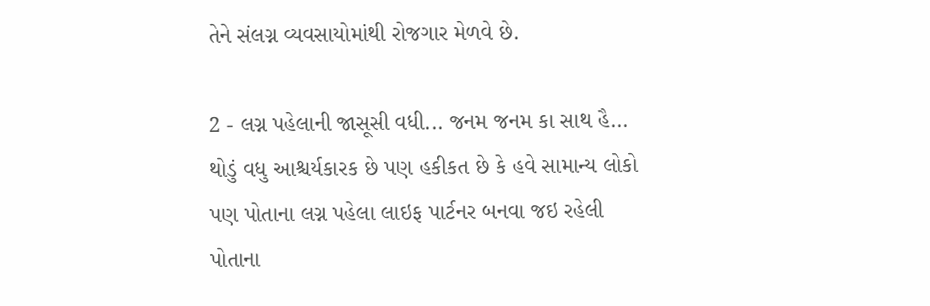તેને સંલગ્ન વ્યવસાયોમાંથી રોજગાર મેળવે છે.

2 - લગ્ન પહેલાની જાસૂસી વધી... જનમ જનમ કા સાથ હૈ...
થોડું વધુ આશ્ચર્યકારક છે પણ હકીકત છે કે હવે સામાન્ય લોકો પણ પોતાના લગ્ન પહેલા લાઇફ પાર્ટનર બનવા જઇ રહેલી પોતાના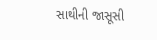સાથીની જાસૂસી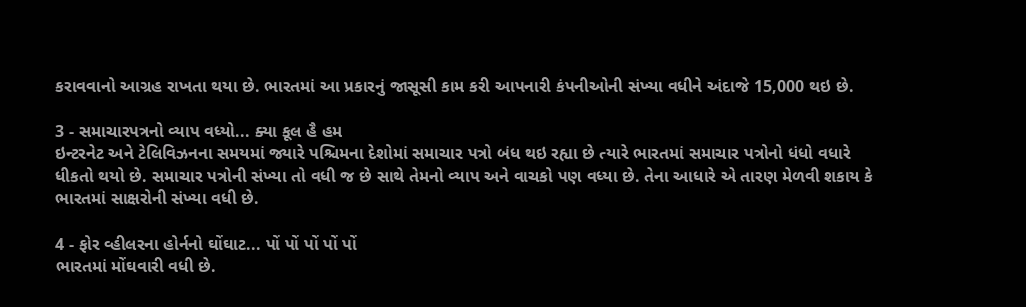કરાવવાનો આગ્રહ રાખતા થયા છે. ભારતમાં આ પ્રકારનું જાસૂસી કામ કરી આપનારી કંપનીઓની સંખ્યા વધીને અંદાજે 15,000 થઇ છે.

3 - સમાચારપત્રનો વ્યાપ વધ્યો... ક્યા કૂલ હૈ હમ
ઇન્ટરનેટ અને ટેલિવિઝનના સમયમાં જ્યારે પશ્ચિમના દેશોમાં સમાચાર પત્રો બંધ થઇ રહ્યા છે ત્યારે ભારતમાં સમાચાર પત્રોનો ધંધો વધારે ધીકતો થયો છે. સમાચાર પત્રોની સંખ્યા તો વધી જ છે સાથે તેમનો વ્યાપ અને વાચકો પણ વધ્યા છે. તેના આધારે એ તારણ મેળવી શકાય કે ભારતમાં સાક્ષરોની સંખ્યા વધી છે.

4 - ફોર વ્હીલરના હોર્નનો ઘોંઘાટ... પોં પોં પોં પોં પોં
ભારતમાં મોંઘવારી વધી છે.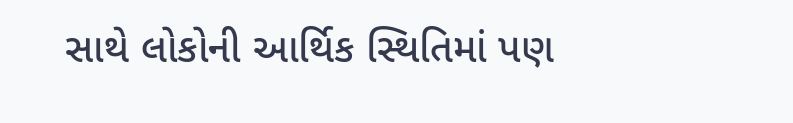સાથે લોકોની આર્થિક સ્થિતિમાં પણ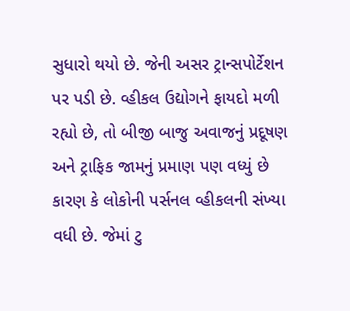સુધારો થયો છે. જેની અસર ટ્રાન્સપોર્ટેશન પર પડી છે. વ્હીકલ ઉદ્યોગને ફાયદો મળી રહ્યો છે, તો બીજી બાજુ અવાજનું પ્રદૂષણ અને ટ્રાફિક જામનું પ્રમાણ પણ વધ્યું છે કારણ કે લોકોની પર્સનલ વ્હીકલની સંખ્યા વધી છે. જેમાં ટુ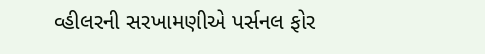વ્હીલરની સરખામણીએ પર્સનલ ફોર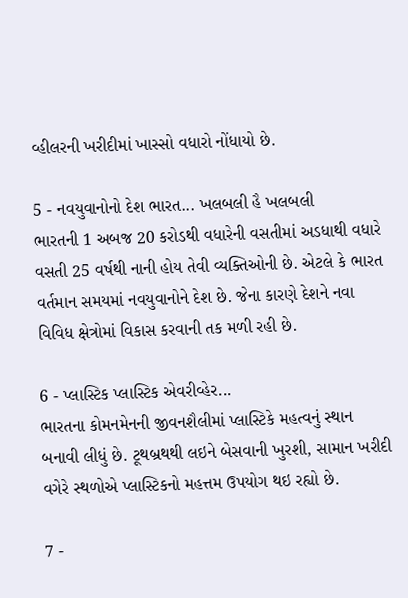વ્હીલરની ખરીદીમાં ખાસ્સો વધારો નોંધાયો છે.

5 - નવયુવાનોનો દેશ ભારત... ખલબલી હૈ ખલબલી
ભારતની 1 અબજ 20 કરોડથી વધારેની વસતીમાં અડધાથી વધારે વસતી 25 વર્ષથી નાની હોય તેવી વ્યક્તિઓની છે. એટલે કે ભારત વર્તમાન સમયમાં નવયુવાનોને દેશ છે. જેના કારણે દેશને નવા વિવિધ ક્ષેત્રોમાં વિકાસ કરવાની તક મળી રહી છે.

6 - પ્લાસ્ટિક પ્લાસ્ટિક એવરીવ્હેર...
ભારતના કોમનમેનની જીવનશૈલીમાં પ્લાસ્ટિકે મહત્વનું સ્થાન બનાવી લીધું છે. ટૂથબ્રથથી લઇને બેસવાની ખુરશી, સામાન ખરીદી વગેરે સ્થળોએ પ્લાસ્ટિકનો મહત્તમ ઉપયોગ થઇ રહ્યો છે.

7 -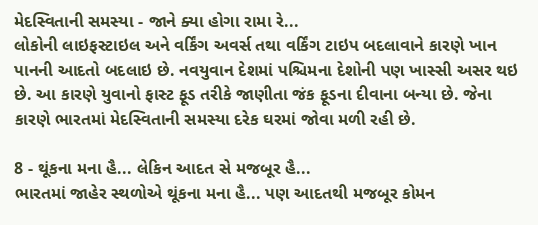મેદસ્વિતાની સમસ્યા - જાને ક્યા હોગા રામા રે...
લોકોની લાઇફસ્ટાઇલ અને વર્કિંગ અવર્સ તથા વર્કિંગ ટાઇપ બદલાવાને કારણે ખાન પાનની આદતો બદલાઇ છે. નવયુવાન દેશમાં પશ્ચિમના દેશોની પણ ખાસ્સી અસર થઇ છે. આ કારણે યુવાનો ફાસ્ટ ફૂડ તરીકે જાણીતા જંક ફૂડના દીવાના બન્યા છે. જેના કારણે ભારતમાં મેદસ્વિતાની સમસ્યા દરેક ઘરમાં જોવા મળી રહી છે.

8 - થૂંકના મના હૈ... લેકિન આદત સે મજબૂર હૈ...
ભારતમાં જાહેર સ્થળોએ થૂંકના મના હૈ... પણ આદતથી મજબૂર કોમન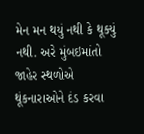મેન મન થયું નથી કે થૂક્યું નથી. અરે મુંબઇમાંતો જાહેર સ્થળોએ થૂંકનારાઓને દંડ કરવા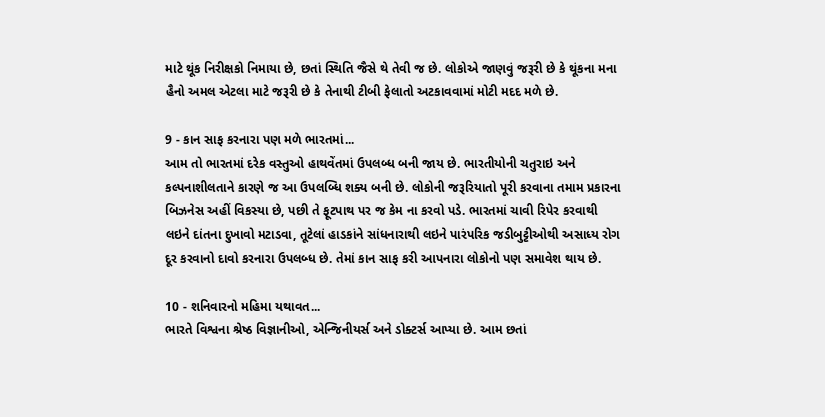માટે થૂંક નિરીક્ષકો નિમાયા છે, છતાં સ્થિતિ જૈસે થે તેવી જ છે. લોકોએ જાણવું જરૂરી છે કે થૂંકના મના હૈનો અમલ એટલા માટે જરૂરી છે કે તેનાથી ટીબી ફેલાતો અટકાવવામાં મોટી મદદ મળે છે.

9 - કાન સાફ કરનારા પણ મળે ભારતમાં...
આમ તો ભારતમાં દરેક વસ્તુઓ હાથવેંતમાં ઉપલબ્ધ બની જાય છે. ભારતીયોની ચતુરાઇ અને કલ્પનાશીલતાને કારણે જ આ ઉપલબ્ધિ શક્ય બની છે. લોકોની જરૂરિયાતો પૂરી કરવાના તમામ પ્રકારના બિઝનેસ અહીં વિકસ્યા છે, પછી તે ફૂટપાથ પર જ કેમ ના કરવો પડે. ભારતમાં ચાવી રિપેર કરવાથી લઇને દાંતના દુખાવો મટાડવા, તૂટેલાં હાડકાંને સાંધનારાથી લઇને પારંપરિક જડીબુટ્ટીઓથી અસાધ્ય રોગ દૂર કરવાનો દાવો કરનારા ઉપલબ્ધ છે. તેમાં કાન સાફ કરી આપનારા લોકોનો પણ સમાવેશ થાય છે.

10 - શનિવારનો મહિમા યથાવત...
ભારતે વિશ્વના શ્રેષ્ઠ વિજ્ઞાનીઓ, એન્જિનીયર્સ અને ડોક્ટર્સ આપ્યા છે. આમ છતાં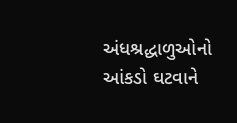અંધશ્રદ્ધાળુઓનો આંકડો ઘટવાને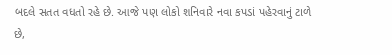બદલે સતત વધતો રહે છે. આજે પણ લોકો શનિવારે નવા કપડાં પહેરવાનું ટાળે છે,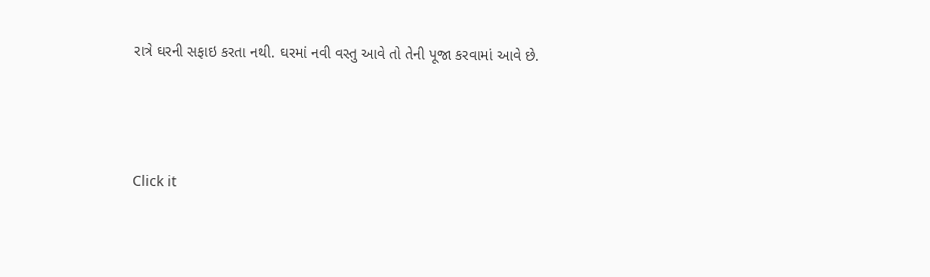રાત્રે ઘરની સફાઇ કરતા નથી. ઘરમાં નવી વસ્તુ આવે તો તેની પૂજા કરવામાં આવે છે.



Click it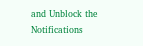and Unblock the Notifications